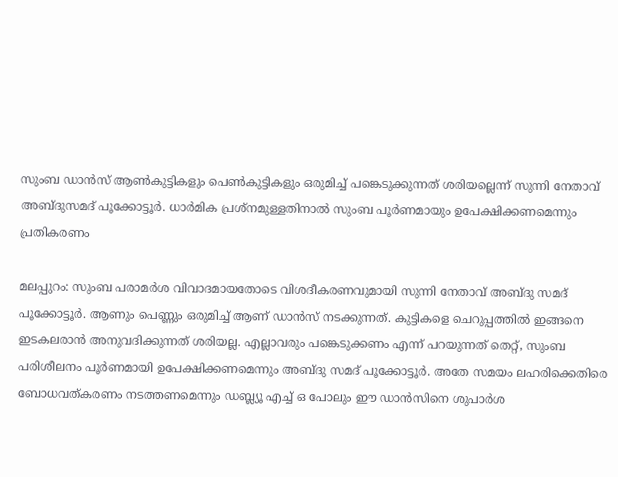സുംബ ഡാൻസ് ആൺകുട്ടികളും പെൺകുട്ടികളും ഒരുമിച്ച് പങ്കെടുക്കുന്നത് ശരിയല്ലെന്ന് സുന്നി നേതാവ് അബ്ദുസമദ് പൂക്കോട്ടൂർ. ധാർമിക പ്രശ്‌നമുള്ളതിനാൽ സുംബ പൂർണമായും ഉപേക്ഷിക്കണമെന്നും പ്രതികരണം

മലപ്പുറം: സുംബ പരാമർശ വിവാദമായതോടെ വിശദീകരണവുമായി സുന്നി നേതാവ് അബ്ദു സമദ് പൂക്കോട്ടൂർ. ആണും പെണ്ണും ഒരുമിച്ച് ആണ് ഡാൻസ് നടക്കുന്നത്. കുട്ടികളെ ചെറുപ്പത്തിൽ ഇങ്ങനെ ഇടകലരാൻ അനുവദിക്കുന്നത് ശരിയല്ല. എല്ലാവരും പങ്കെടുക്കണം എന്ന് പറയുന്നത് തെറ്റ്, സുംബ പരിശീലനം പൂർണമായി ഉപേക്ഷിക്കണമെന്നും അബ്ദു സമദ് പൂക്കോട്ടൂർ. അതേ സമയം ലഹരിക്കെതിരെ ബോധവത്കരണം നടത്തണമെന്നും ഡബ്ല്യൂ എച്ച് ഒ പോലും ഈ ഡാൻസിനെ ശുപാർശ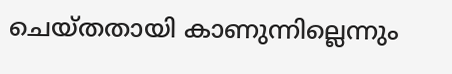ചെയ്തതായി കാണുന്നില്ലെന്നും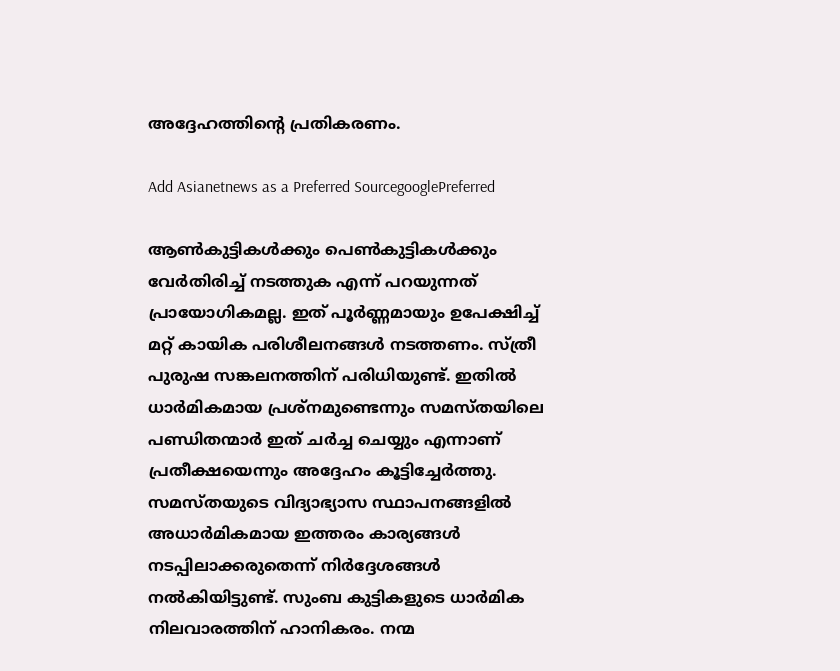അദ്ദേഹത്തിന്റെ പ്രതികരണം.

Add Asianetnews as a Preferred SourcegooglePreferred

ആൺകുട്ടികൾക്കും പെൺകുട്ടികൾക്കും വേർതിരിച്ച് നടത്തുക എന്ന് പറയുന്നത് പ്രായോഗികമല്ല. ഇത് പൂർണ്ണമായും ഉപേക്ഷിച്ച് മറ്റ് കായിക പരിശീലനങ്ങൾ നടത്തണം. സ്ത്രീ പുരുഷ സങ്കലനത്തിന് പരിധിയുണ്ട്. ഇതിൽ ധാർമികമായ പ്രശ്നമുണ്ടെന്നും സമസ്തയിലെ പണ്ഡിതന്മാർ ഇത് ചർച്ച ചെയ്യും എന്നാണ് പ്രതീക്ഷയെന്നും അദ്ദേഹം കൂട്ടിച്ചേർത്തു. സമസ്തയുടെ വിദ്യാഭ്യാസ സ്ഥാപനങ്ങളിൽ അധാർമികമായ ഇത്തരം കാര്യങ്ങൾ നടപ്പിലാക്കരുതെന്ന് നിർദ്ദേശങ്ങൾ നൽകിയിട്ടുണ്ട്. സുംബ കുട്ടികളുടെ ധാർമിക നിലവാരത്തിന് ഹാനികരം. നന്മ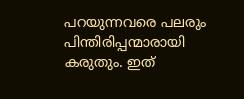പറയുന്നവരെ പലരും പിന്തിരിപ്പന്മാരായി കരുതും. ഇത്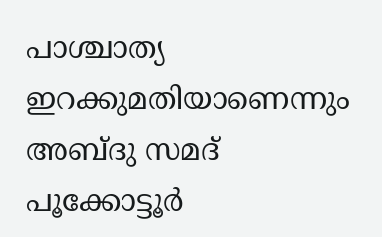പാശ്ചാത്യ ഇറക്കുമതിയാണെന്നും അബ്ദു സമദ് പൂക്കോട്ടൂർ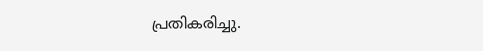പ്രതികരിച്ചു.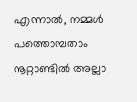എന്നാൽ, നമ്മൾ പത്തൊമ്പതാം നൂറ്റാണ്ടിൽ അല്ലാ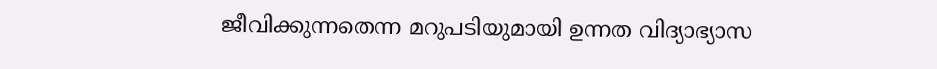ജീവിക്കുന്നതെന്ന മറുപടിയുമായി ഉന്നത വിദ്യാഭ്യാസ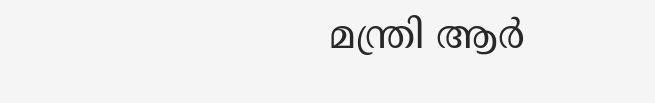മന്ത്രി ആർ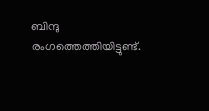ബിന്ദു രംഗത്തെത്തിയിട്ടുണ്ട്.